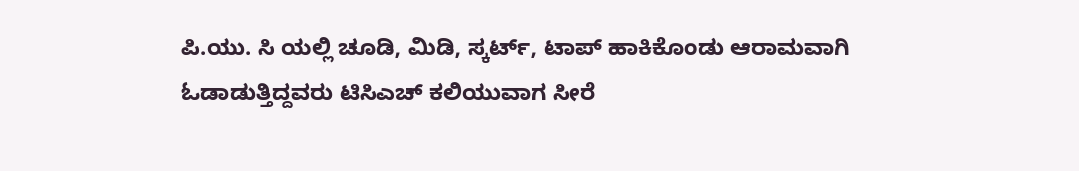ಪಿ.ಯು. ಸಿ ಯಲ್ಲಿ ಚೂಡಿ, ಮಿಡಿ, ಸ್ಕರ್ಟ್, ಟಾಪ್ ಹಾಕಿಕೊಂಡು ಆರಾಮವಾಗಿ ಓಡಾಡುತ್ತಿದ್ದವರು ಟಿಸಿಎಚ್ ಕಲಿಯುವಾಗ ಸೀರೆ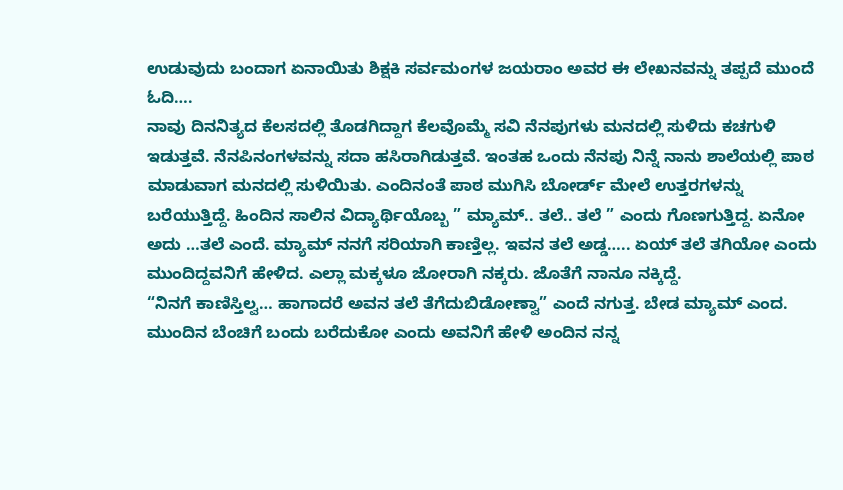ಉಡುವುದು ಬಂದಾಗ ಏನಾಯಿತು ಶಿಕ್ಷಕಿ ಸರ್ವಮಂಗಳ ಜಯರಾಂ ಅವರ ಈ ಲೇಖನವನ್ನು ತಪ್ಪದೆ ಮುಂದೆ ಓದಿ….
ನಾವು ದಿನನಿತ್ಯದ ಕೆಲಸದಲ್ಲಿ ತೊಡಗಿದ್ದಾಗ ಕೆಲವೊಮ್ಮೆ ಸವಿ ನೆನಪುಗಳು ಮನದಲ್ಲಿ ಸುಳಿದು ಕಚಗುಳಿ ಇಡುತ್ತವೆ. ನೆನಪಿನಂಗಳವನ್ನು ಸದಾ ಹಸಿರಾಗಿಡುತ್ತವೆ. ಇಂತಹ ಒಂದು ನೆನಪು ನಿನ್ನೆ ನಾನು ಶಾಲೆಯಲ್ಲಿ ಪಾಠ ಮಾಡುವಾಗ ಮನದಲ್ಲಿ ಸುಳಿಯಿತು. ಎಂದಿನಂತೆ ಪಾಠ ಮುಗಿಸಿ ಬೋರ್ಡ್ ಮೇಲೆ ಉತ್ತರಗಳನ್ನು ಬರೆಯುತ್ತಿದ್ದೆ. ಹಿಂದಿನ ಸಾಲಿನ ವಿದ್ಯಾರ್ಥಿಯೊಬ್ಬ ” ಮ್ಯಾಮ್.. ತಲೆ.. ತಲೆ ” ಎಂದು ಗೊಣಗುತ್ತಿದ್ದ. ಏನೋ ಅದು …ತಲೆ ಎಂದೆ. ಮ್ಯಾಮ್ ನನಗೆ ಸರಿಯಾಗಿ ಕಾಣ್ತಿಲ್ಲ. ಇವನ ತಲೆ ಅಡ್ಡ….. ಏಯ್ ತಲೆ ತಗಿಯೋ ಎಂದು ಮುಂದಿದ್ದವನಿಗೆ ಹೇಳಿದ. ಎಲ್ಲಾ ಮಕ್ಕಳೂ ಜೋರಾಗಿ ನಕ್ಕರು. ಜೊತೆಗೆ ನಾನೂ ನಕ್ಕಿದ್ದೆ.
“ನಿನಗೆ ಕಾಣಿಸ್ತಿಲ್ವ… ಹಾಗಾದರೆ ಅವನ ತಲೆ ತೆಗೆದುಬಿಡೋಣ್ವಾ” ಎಂದೆ ನಗುತ್ತ. ಬೇಡ ಮ್ಯಾಮ್ ಎಂದ. ಮುಂದಿನ ಬೆಂಚಿಗೆ ಬಂದು ಬರೆದುಕೋ ಎಂದು ಅವನಿಗೆ ಹೇಳಿ ಅಂದಿನ ನನ್ನ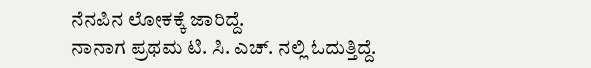ನೆನಪಿನ ಲೋಕಕ್ಕೆ ಜಾರಿದ್ದೆ.
ನಾನಾಗ ಪ್ರಥಮ ಟಿ. ಸಿ. ಎಚ್. ನಲ್ಲಿ ಓದುತ್ತಿದ್ದೆ.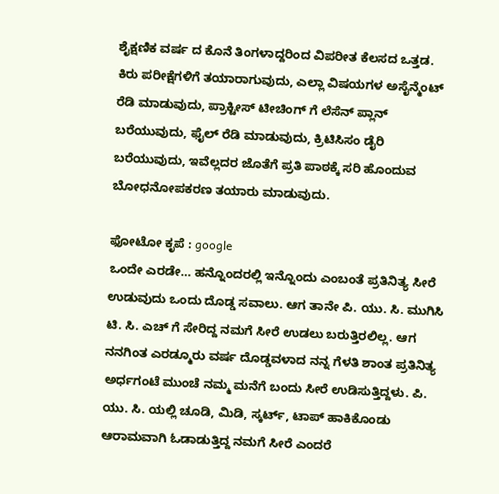ಶೈಕ್ಷಣಿಕ ವರ್ಷ ದ ಕೊನೆ ತಿಂಗಳಾದ್ದರಿಂದ ವಿಪರೀತ ಕೆಲಸದ ಒತ್ತಡ. ಕಿರು ಪರೀಕ್ಷೆಗಳಿಗೆ ತಯಾರಾಗುವುದು, ಎಲ್ಲಾ ವಿಷಯಗಳ ಅಸೈನ್ಮೆಂಟ್ ರೆಡಿ ಮಾಡುವುದು, ಪ್ರಾಕ್ಟೀಸ್ ಟೀಚಿಂಗ್ ಗೆ ಲೆಸೆನ್ ಪ್ಲಾನ್ ಬರೆಯುವುದು, ಫೈಲ್ ರೆಡಿ ಮಾಡುವುದು, ಕ್ರಿಟಿಸಿಸಂ ಡೈರಿ ಬರೆಯುವುದು, ಇವೆಲ್ಲದರ ಜೊತೆಗೆ ಪ್ರತಿ ಪಾಠಕ್ಕೆ ಸರಿ ಹೊಂದುವ ಬೋಧನೋಪಕರಣ ತಯಾರು ಮಾಡುವುದು.

ಫೋಟೋ ಕೃಪೆ : google
ಒಂದೇ ಎರಡೇ… ಹನ್ನೊಂದರಲ್ಲಿ ಇನ್ನೊಂದು ಎಂಬಂತೆ ಪ್ರತಿನಿತ್ಯ ಸೀರೆ ಉಡುವುದು ಒಂದು ದೊಡ್ಡ ಸವಾಲು. ಆಗ ತಾನೇ ಪಿ. ಯು. ಸಿ. ಮುಗಿಸಿ ಟಿ. ಸಿ. ಎಚ್ ಗೆ ಸೇರಿದ್ದ ನಮಗೆ ಸೀರೆ ಉಡಲು ಬರುತ್ತಿರಲಿಲ್ಲ. ಆಗ ನನಗಿಂತ ಎರಡ್ಮೂರು ವರ್ಷ ದೊಡ್ಡವಳಾದ ನನ್ನ ಗೆಳತಿ ಶಾಂತ ಪ್ರತಿನಿತ್ಯ ಅರ್ಧಗಂಟೆ ಮುಂಚೆ ನಮ್ಮ ಮನೆಗೆ ಬಂದು ಸೀರೆ ಉಡಿಸುತ್ತಿದ್ದಳು. ಪಿ. ಯು. ಸಿ. ಯಲ್ಲಿ ಚೂಡಿ, ಮಿಡಿ, ಸ್ಕರ್ಟ್, ಟಾಪ್ ಹಾಕಿಕೊಂಡು ಆರಾಮವಾಗಿ ಓಡಾಡುತ್ತಿದ್ದ ನಮಗೆ ಸೀರೆ ಎಂದರೆ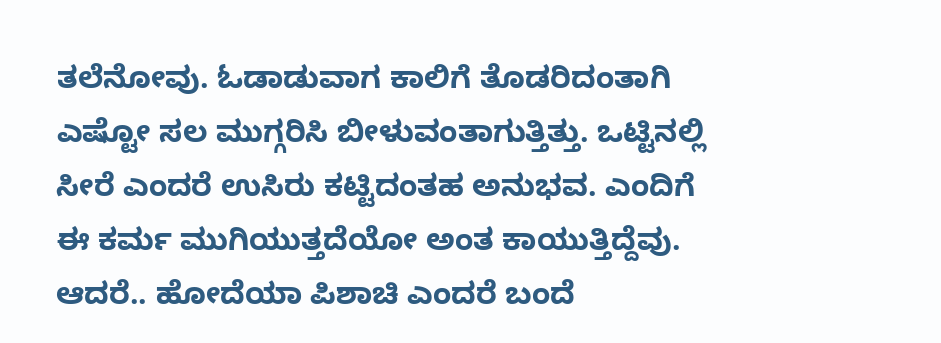ತಲೆನೋವು. ಓಡಾಡುವಾಗ ಕಾಲಿಗೆ ತೊಡರಿದಂತಾಗಿ ಎಷ್ಟೋ ಸಲ ಮುಗ್ಗರಿಸಿ ಬೀಳುವಂತಾಗುತ್ತಿತ್ತು. ಒಟ್ಟಿನಲ್ಲಿ ಸೀರೆ ಎಂದರೆ ಉಸಿರು ಕಟ್ಟಿದಂತಹ ಅನುಭವ. ಎಂದಿಗೆ ಈ ಕರ್ಮ ಮುಗಿಯುತ್ತದೆಯೋ ಅಂತ ಕಾಯುತ್ತಿದ್ದೆವು. ಆದರೆ.. ಹೋದೆಯಾ ಪಿಶಾಚಿ ಎಂದರೆ ಬಂದೆ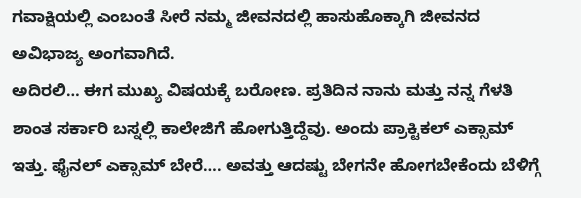ಗವಾಕ್ಷಿಯಲ್ಲಿ ಎಂಬಂತೆ ಸೀರೆ ನಮ್ಮ ಜೀವನದಲ್ಲಿ ಹಾಸುಹೊಕ್ಕಾಗಿ ಜೀವನದ ಅವಿಭಾಜ್ಯ ಅಂಗವಾಗಿದೆ.
ಅದಿರಲಿ… ಈಗ ಮುಖ್ಯ ವಿಷಯಕ್ಕೆ ಬರೋಣ. ಪ್ರತಿದಿನ ನಾನು ಮತ್ತು ನನ್ನ ಗೆಳತಿ ಶಾಂತ ಸರ್ಕಾರಿ ಬಸ್ನಲ್ಲಿ ಕಾಲೇಜಿಗೆ ಹೋಗುತ್ತಿದ್ದೆವು. ಅಂದು ಪ್ರಾಕ್ಟಿಕಲ್ ಎಕ್ಸಾಮ್ ಇತ್ತು. ಫೈನಲ್ ಎಕ್ಸಾಮ್ ಬೇರೆ…. ಅವತ್ತು ಆದಷ್ಟು ಬೇಗನೇ ಹೋಗಬೇಕೆಂದು ಬೆಳಿಗ್ಗೆ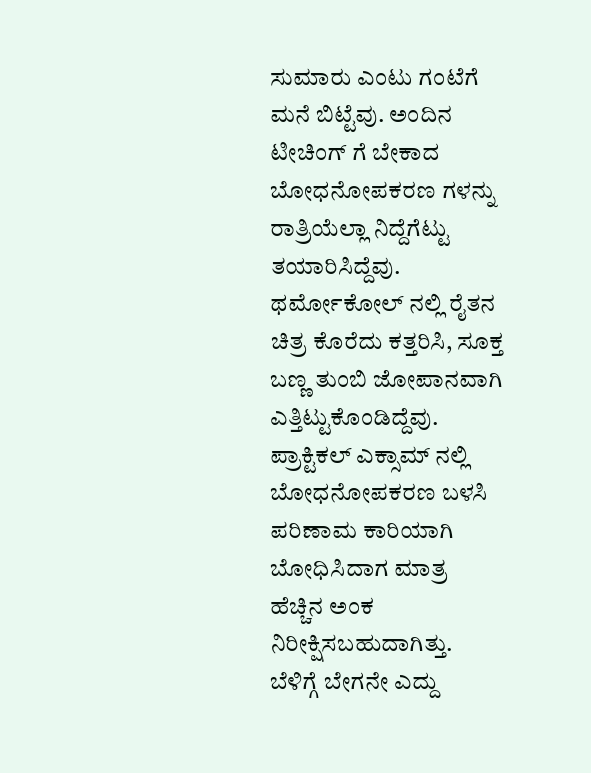ಸುಮಾರು ಎಂಟು ಗಂಟೆಗೆ ಮನೆ ಬಿಟ್ಟೆವು. ಅಂದಿನ ಟೀಚಿಂಗ್ ಗೆ ಬೇಕಾದ ಬೋಧನೋಪಕರಣ ಗಳನ್ನು ರಾತ್ರಿಯೆಲ್ಲಾ ನಿದ್ದೆಗೆಟ್ಟು ತಯಾರಿಸಿದ್ದೆವು. ಥರ್ಮೋಕೋಲ್ ನಲ್ಲಿ ರೈತನ ಚಿತ್ರ ಕೊರೆದು ಕತ್ತರಿಸಿ, ಸೂಕ್ತ ಬಣ್ಣ ತುಂಬಿ ಜೋಪಾನವಾಗಿ ಎತ್ತಿಟ್ಟುಕೊಂಡಿದ್ದೆವು. ಪ್ರಾಕ್ಟಿಕಲ್ ಎಕ್ಸಾಮ್ ನಲ್ಲಿ ಬೋಧನೋಪಕರಣ ಬಳಸಿ ಪರಿಣಾಮ ಕಾರಿಯಾಗಿ ಬೋಧಿಸಿದಾಗ ಮಾತ್ರ ಹೆಚ್ಚಿನ ಅಂಕ ನಿರೀಕ್ಷಿಸಬಹುದಾಗಿತ್ತು.
ಬೆಳಿಗ್ಗೆ ಬೇಗನೇ ಎದ್ದು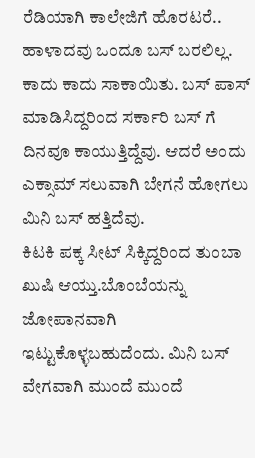ರೆಡಿಯಾಗಿ ಕಾಲೇಜಿಗೆ ಹೊರಟರೆ.. ಹಾಳಾದವು ಒಂದೂ ಬಸ್ ಬರಲಿಲ್ಲ. ಕಾದು ಕಾದು ಸಾಕಾಯಿತು. ಬಸ್ ಪಾಸ್ ಮಾಡಿಸಿದ್ದರಿಂದ ಸರ್ಕಾರಿ ಬಸ್ ಗೆ ದಿನವೂ ಕಾಯುತ್ತಿದ್ದೆವು. ಆದರೆ ಅಂದು ಎಕ್ಸಾಮ್ ಸಲುವಾಗಿ ಬೇಗನೆ ಹೋಗಲು ಮಿನಿ ಬಸ್ ಹತ್ತಿದೆವು.
ಕಿಟಕಿ ಪಕ್ಕ ಸೀಟ್ ಸಿಕ್ಕಿದ್ದರಿಂದ ತುಂಬಾ ಖುಷಿ ಆಯ್ತು.ಬೊಂಬೆಯನ್ನು ಜೋಪಾನವಾಗಿ ಇಟ್ಟುಕೊಳ್ಳಬಹುದೆಂದು. ಮಿನಿ ಬಸ್ ವೇಗವಾಗಿ ಮುಂದೆ ಮುಂದೆ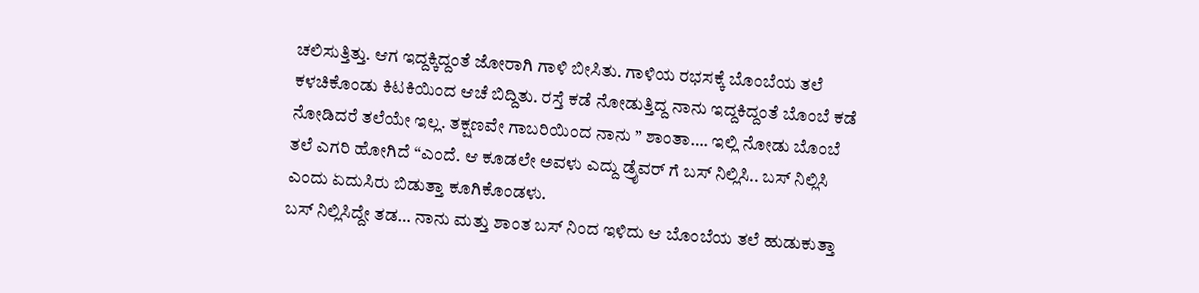ಚಲಿಸುತ್ತಿತ್ತು. ಆಗ ಇದ್ದಕ್ಕಿದ್ದಂತೆ ಜೋರಾಗಿ ಗಾಳಿ ಬೀಸಿತು. ಗಾಳಿಯ ರಭಸಕ್ಕೆ ಬೊಂಬೆಯ ತಲೆ ಕಳಚಿಕೊಂಡು ಕಿಟಕಿಯಿಂದ ಆಚೆ ಬಿದ್ದಿತು. ರಸ್ತೆ ಕಡೆ ನೋಡುತ್ತಿದ್ದ ನಾನು ಇದ್ದಕಿದ್ದಂತೆ ಬೊಂಬೆ ಕಡೆ ನೋಡಿದರೆ ತಲೆಯೇ ಇಲ್ಲ. ತಕ್ಷಣವೇ ಗಾಬರಿಯಿಂದ ನಾನು ” ಶಾಂತಾ…. ಇಲ್ಲಿ ನೋಡು ಬೊಂಬೆ ತಲೆ ಎಗರಿ ಹೋಗಿದೆ “ಎಂದೆ. ಆ ಕೂಡಲೇ ಅವಳು ಎದ್ದು ಡ್ರೈವರ್ ಗೆ ಬಸ್ ನಿಲ್ಲಿಸಿ.. ಬಸ್ ನಿಲ್ಲಿಸಿ ಎಂದು ಏದುಸಿರು ಬಿಡುತ್ತಾ ಕೂಗಿಕೊಂಡಳು.
ಬಸ್ ನಿಲ್ಲಿಸಿದ್ದೇ ತಡ… ನಾನು ಮತ್ತು ಶಾಂತ ಬಸ್ ನಿಂದ ಇಳಿದು ಆ ಬೊಂಬೆಯ ತಲೆ ಹುಡುಕುತ್ತಾ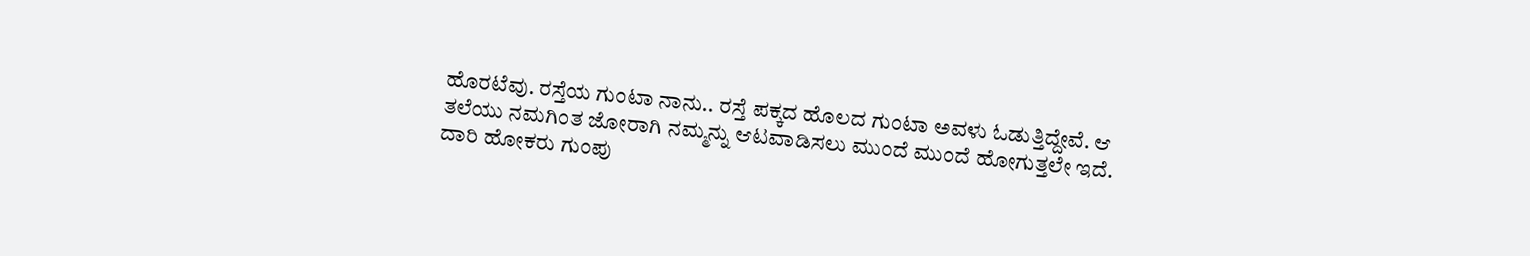ಹೊರಟೆವು. ರಸ್ತೆಯ ಗುಂಟಾ ನಾನು.. ರಸ್ತೆ ಪಕ್ಕದ ಹೊಲದ ಗುಂಟಾ ಅವಳು ಓಡುತ್ತಿದ್ದೇವೆ. ಆ ತಲೆಯು ನಮಗಿಂತ ಜೋರಾಗಿ ನಮ್ಮನ್ನು ಆಟವಾಡಿಸಲು ಮುಂದೆ ಮುಂದೆ ಹೋಗುತ್ತಲೇ ಇದೆ. ದಾರಿ ಹೋಕರು ಗುಂಪು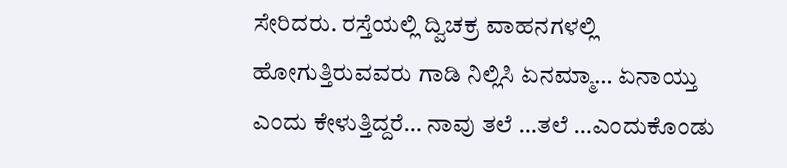ಸೇರಿದರು. ರಸ್ತೆಯಲ್ಲಿ ದ್ವಿಚಕ್ರ ವಾಹನಗಳಲ್ಲಿ ಹೋಗುತ್ತಿರುವವರು ಗಾಡಿ ನಿಲ್ಲಿಸಿ ಏನಮ್ಮಾ… ಏನಾಯ್ತು ಎಂದು ಕೇಳುತ್ತಿದ್ದರೆ… ನಾವು ತಲೆ …ತಲೆ …ಎಂದುಕೊಂಡು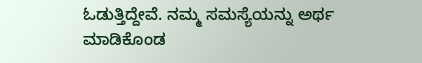ಓಡುತ್ತಿದ್ದೇವೆ. ನಮ್ಮ ಸಮಸ್ಯೆಯನ್ನು ಅರ್ಥ ಮಾಡಿಕೊಂಡ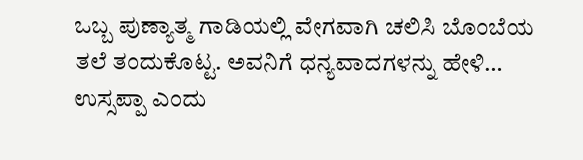ಒಬ್ಬ ಪುಣ್ಯಾತ್ಮ ಗಾಡಿಯಲ್ಲಿ ವೇಗವಾಗಿ ಚಲಿಸಿ ಬೊಂಬೆಯ ತಲೆ ತಂದುಕೊಟ್ಟ. ಅವನಿಗೆ ಧನ್ಯವಾದಗಳನ್ನು ಹೇಳಿ… ಉಸ್ಸಪ್ಪಾ ಎಂದು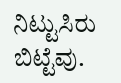ನಿಟ್ಟುಸಿರು ಬಿಟ್ಟೆವು.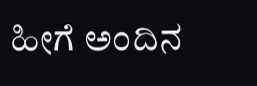ಹೀಗೆ ಅಂದಿನ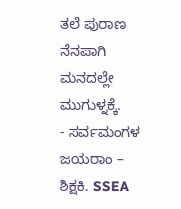ತಲೆ ಪುರಾಣ ನೆನಪಾಗಿ ಮನದಲ್ಲೇ ಮುಗುಳ್ನಕ್ಕೆ.
- ಸರ್ವಮಂಗಳ ಜಯರಾಂ – ಶಿಕ್ಷಕಿ. SSEA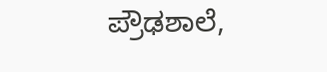ಪ್ರೌಢಶಾಲೆ,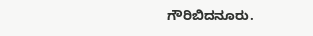ಗೌರಿಬಿದನೂರು.